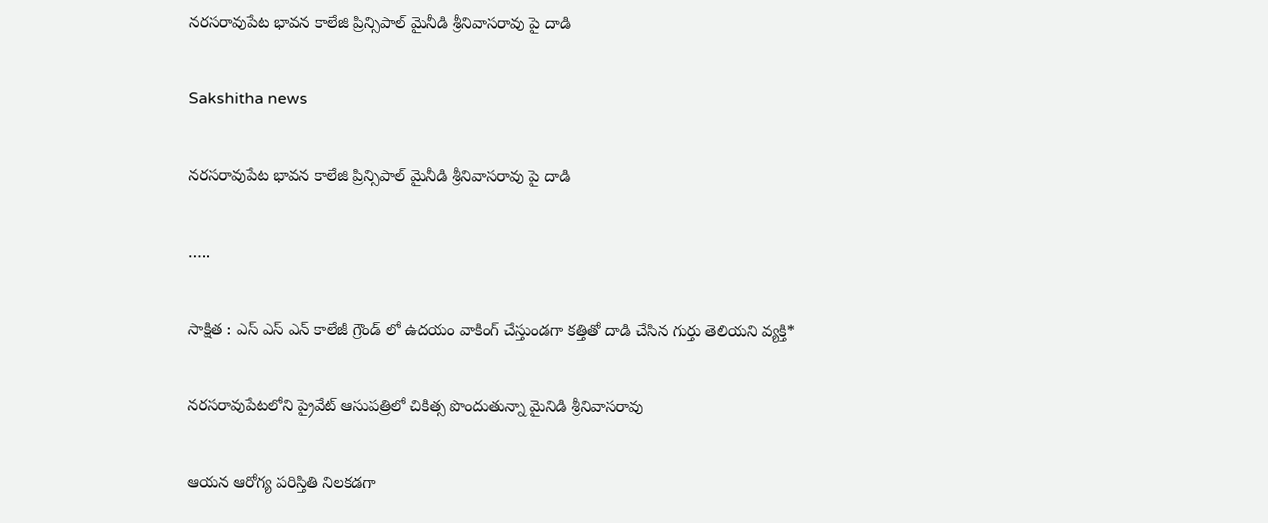నరసరావుపేట భావన కాలేజి ప్రిన్సిపాల్ మైనీడి శ్రీనివాసరావు పై దాడి

Sakshitha news

నరసరావుపేట భావన కాలేజి ప్రిన్సిపాల్ మైనీడి శ్రీనివాసరావు పై దాడి

…..

సాక్షిత : ఎస్ ఎస్ ఎన్ కాలేజీ గ్రౌండ్ లో ఉదయం వాకింగ్ చేస్తుండగా కత్తితో దాడి చేసిన గుర్తు తెలియని వ్యక్తి*

నరసరావుపేటలోని ప్రైవేట్ ఆసుపత్రిలో చికిత్స పొందుతున్నా మైనిడి శ్రీనివాసరావు

ఆయన ఆరోగ్య పరిస్తితి నిలకడగా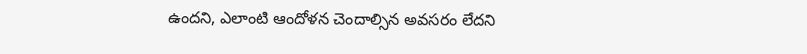ఉందని, ఎలాంటి ఆందోళన చెందాల్సిన అవసరం లేదని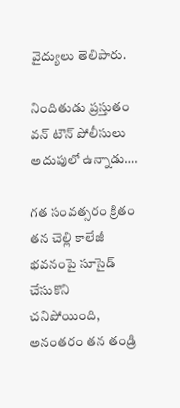వైద్యులు తెలిపారు.

నిందితుడు ప్రస్తుతం వన్ టౌన్ పోలీసులు అదుపులో ఉన్నాడు….

గత సంవత్సరం క్రితం తన చెల్లి కాలేజీ భవనంపై సూసైడ్ చేసుకొని చనిపోయింది, అనంతరం తన తండ్రి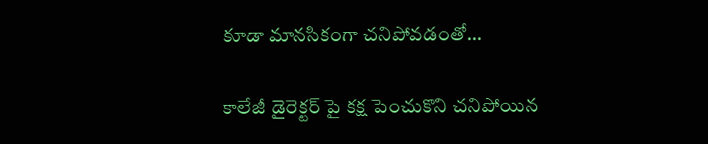కూడా మానసికంగా చనిపోవడంతో…

కాలేజీ డైరెక్టర్ పై కక్ష పెంచుకొని చనిపోయిన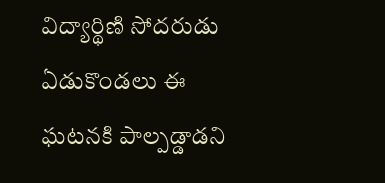విద్యార్థిణి సోదరుడు ఏడుకొండలు ఈ ఘటనకి పాల్పడ్డాడని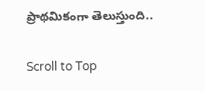ప్రాథమికంగా తెలుస్తుంది..

Scroll to Top